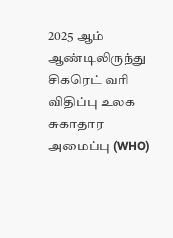2025 ஆம் ஆண்டிலிருந்து சிகரெட் வரி விதிப்பு உலக சுகாதார அமைப்பு (WHO)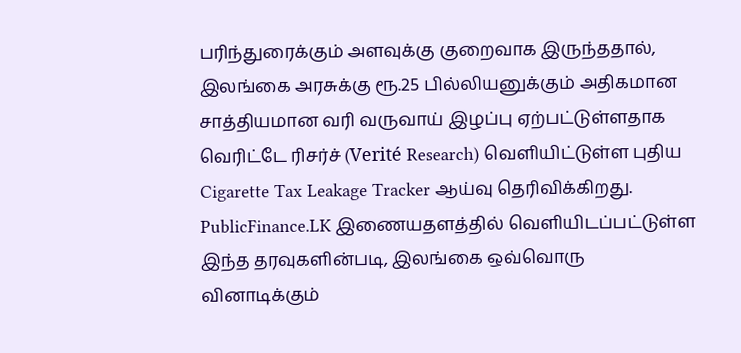பரிந்துரைக்கும் அளவுக்கு குறைவாக இருந்ததால், இலங்கை அரசுக்கு ரூ.25 பில்லியனுக்கும் அதிகமான சாத்தியமான வரி வருவாய் இழப்பு ஏற்பட்டுள்ளதாக வெரிட்டே ரிசர்ச் (Verité Research) வெளியிட்டுள்ள புதிய Cigarette Tax Leakage Tracker ஆய்வு தெரிவிக்கிறது.
PublicFinance.LK இணையதளத்தில் வெளியிடப்பட்டுள்ள இந்த தரவுகளின்படி, இலங்கை ஒவ்வொரு வினாடிக்கும்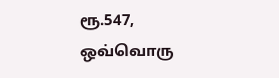ரூ.547, ஒவ்வொரு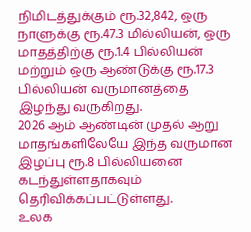நிமிடத்துக்கும் ரூ.32,842, ஒரு நாளுக்கு ரூ.47.3 மில்லியன், ஒரு மாதத்திற்கு ரூ.1.4 பில்லியன் மற்றும் ஒரு ஆண்டுக்கு ரூ.17.3 பில்லியன் வருமானத்தை இழந்து வருகிறது.
2026 ஆம் ஆண்டின் முதல் ஆறு மாதங்களிலேயே இந்த வருமான இழப்பு ரூ.8 பில்லியனை கடந்துள்ளதாகவும் தெரிவிக்கப்பட்டுள்ளது.
உலக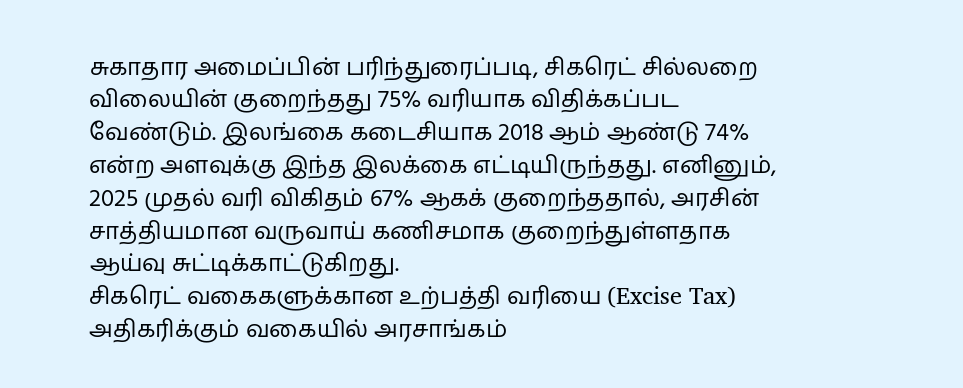சுகாதார அமைப்பின் பரிந்துரைப்படி, சிகரெட் சில்லறை விலையின் குறைந்தது 75% வரியாக விதிக்கப்பட வேண்டும். இலங்கை கடைசியாக 2018 ஆம் ஆண்டு 74% என்ற அளவுக்கு இந்த இலக்கை எட்டியிருந்தது. எனினும், 2025 முதல் வரி விகிதம் 67% ஆகக் குறைந்ததால், அரசின் சாத்தியமான வருவாய் கணிசமாக குறைந்துள்ளதாக ஆய்வு சுட்டிக்காட்டுகிறது.
சிகரெட் வகைகளுக்கான உற்பத்தி வரியை (Excise Tax) அதிகரிக்கும் வகையில் அரசாங்கம்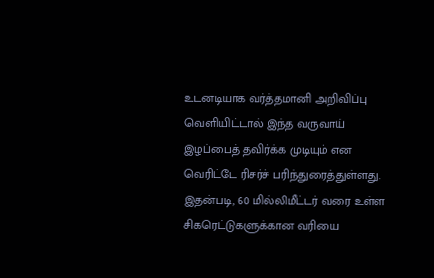உடனடியாக வர்த்தமானி அறிவிப்பு வெளியிட்டால் இந்த வருவாய் இழப்பைத் தவிர்க்க முடியும் என வெரிட்டே ரிசர்ச் பரிந்துரைத்துள்ளது.
இதன்படி, 60 மில்லிமீட்டர் வரை உள்ள சிகரெட்டுகளுக்கான வரியை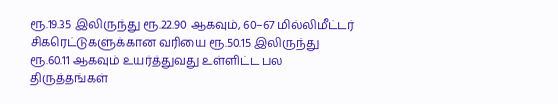ரூ.19.35 இலிருந்து ரூ.22.90 ஆகவும், 60–67 மில்லிமீட்டர் சிகரெட்டுகளுக்கான வரியை ரூ.50.15 இலிருந்து ரூ.60.11 ஆகவும் உயர்த்துவது உள்ளிட்ட பல திருத்தங்கள்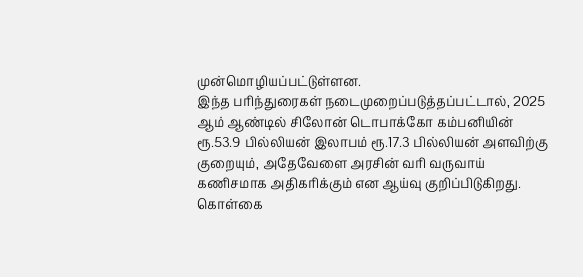முன்மொழியப்பட்டுள்ளன.
இந்த பரிந்துரைகள் நடைமுறைப்படுத்தப்பட்டால், 2025 ஆம் ஆண்டில் சிலோன் டொபாக்கோ கம்பனியின் ரூ.53.9 பில்லியன் இலாபம் ரூ.17.3 பில்லியன் அளவிற்கு குறையும், அதேவேளை அரசின் வரி வருவாய் கணிசமாக அதிகரிக்கும் என ஆய்வு குறிப்பிடுகிறது.
கொள்கை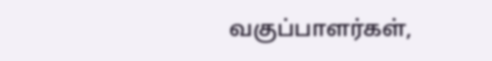வகுப்பாளர்கள்,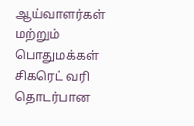ஆய்வாளர்கள் மற்றும் பொதுமக்கள் சிகரெட் வரி தொடர்பான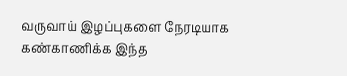வருவாய் இழப்புகளை நேரடியாக கண்காணிக்க இந்த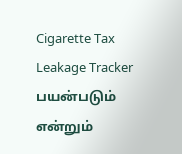Cigarette Tax Leakage Tracker பயன்படும் என்றும்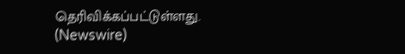தெரிவிக்கப்பட்டுள்ளது. (Newswire)